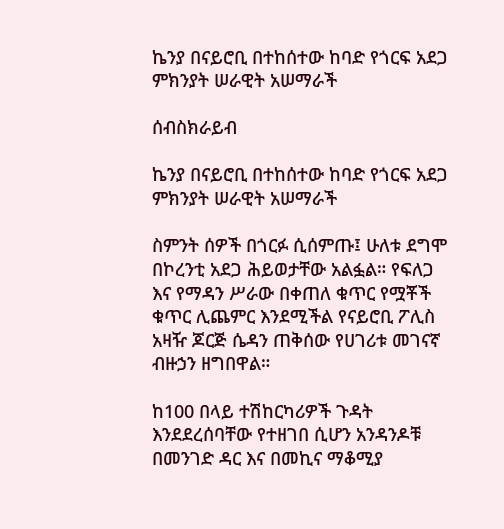ኬንያ በናይሮቢ በተከሰተው ከባድ የጎርፍ አደጋ ምክንያት ሠራዊት አሠማራች

ሰብስክራይብ

ኬንያ በናይሮቢ በተከሰተው ከባድ የጎርፍ አደጋ ምክንያት ሠራዊት አሠማራች

ስምንት ሰዎች በጎርፉ ሲሰምጡ፤ ሁለቱ ደግሞ በኮረንቲ አደጋ ሕይወታቸው አልፏል። የፍለጋ እና የማዳን ሥራው በቀጠለ ቁጥር የሟቾች ቁጥር ሊጨምር እንደሚችል የናይሮቢ ፖሊስ አዛዥ ጆርጅ ሴዳን ጠቅሰው የሀገሪቱ መገናኛ ብዙኃን ዘግበዋል።

ከ100 በላይ ተሽከርካሪዎች ጉዳት እንደደረሰባቸው የተዘገበ ሲሆን አንዳንዶቹ በመንገድ ዳር እና በመኪና ማቆሚያ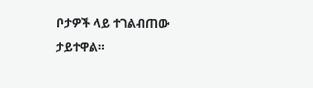ቦታዎች ላይ ተገልብጠው ታይተዋል።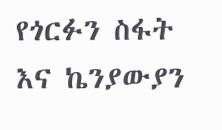የጎርፉን ስፋት እና ኬንያውያን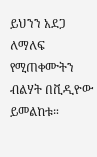ይህንን አደጋ ለማለፍ የሚጠቀሙትን ብልሃት በቪዲዮው ይመልከቱ።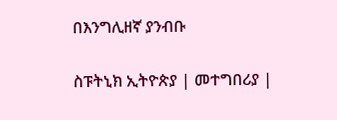በእንግሊዘኛ ያንብቡ

ስፑትኒክ ኢትዮጵያ | መተግበሪያ |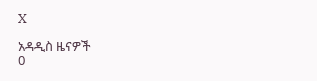X

አዳዲስ ዜናዎች
0